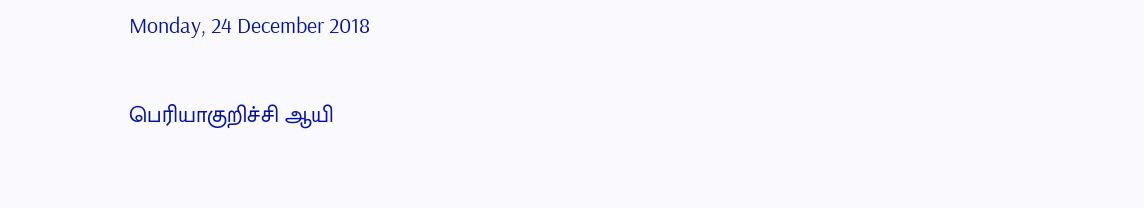Monday, 24 December 2018

பெரியாகுறிச்சி ஆயி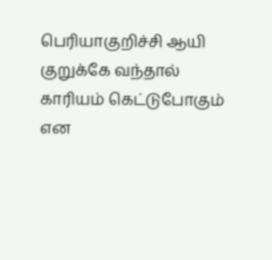பெரியாகுறிச்சி ஆயி
குறுக்கே வந்தால்
காரியம் கெட்டுபோகும்
என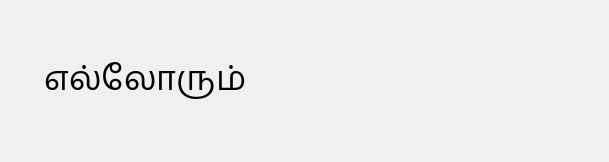எல்லோரும்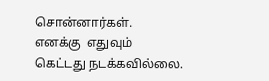சொன்னார்கள்.
எனக்கு  எதுவும்
கெட்டது நடக்கவில்லை.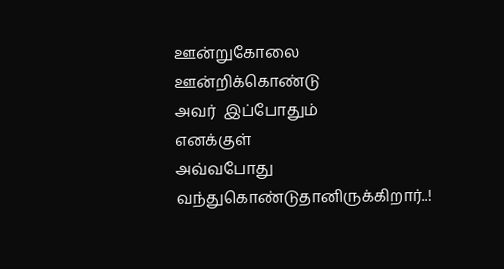ஊன்றுகோலை
ஊன்றிக்கொண்டு
அவர்  இப்போதும்
எனக்குள்
அவ்வபோது
வந்துகொண்டுதானிருக்கிறார்..!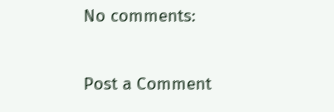No comments:

Post a Comment